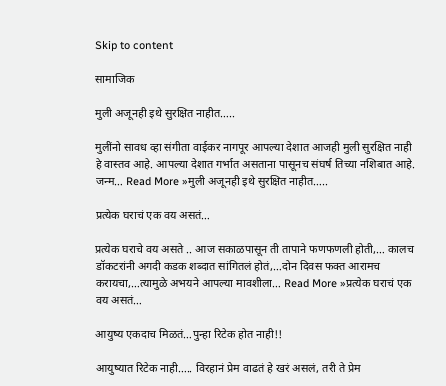Skip to content

सामाजिक

मुली अजूनही इथे सुरक्षित नाहीत…..

मुलींनो सावध व्हा संगीता वाईकर नागपूर आपल्या देशात आजही मुली सुरक्षित नाही हे वास्तव आहे. आपल्या देशात गर्भात असताना पासूनच संघर्ष तिच्या नशिबात आहे. जन्म… Read More »मुली अजूनही इथे सुरक्षित नाहीत…..

प्रत्येक घराचं एक वय असतं…

प्रत्येक घराचे वय असते .. आज सकाळपासून ती तापाने फणफणली होती,… कालच डॉकटरांनी अगदी कडक शब्दात सांगितलं होतं,…दोन दिवस फक्त आरामच करायचा,…त्यामुळे अभयने आपल्या मावशीला… Read More »प्रत्येक घराचं एक वय असतं…

आयुष्य एकदाच मिळतं…पुन्हा रिटेक होत नाही!!

आयुष्यात रिटेक नाही….. विरहानं प्रेम वाढतं हे खरं असलं, तरी ते प्रेम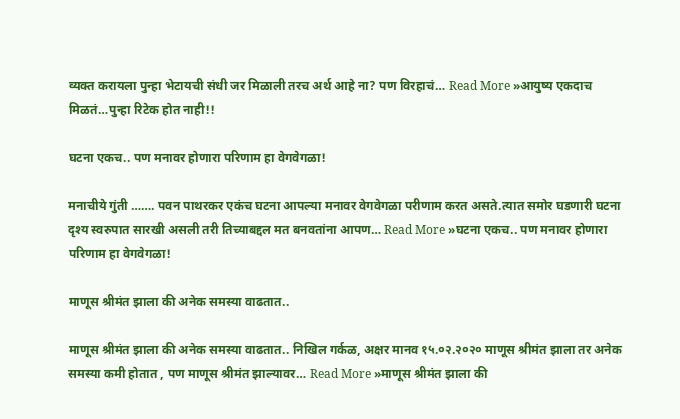व्यक्त करायला पुन्हा भेटायची संधी जर मिळाली तरच अर्थ आहे ना? पण विरहाचं… Read More »आयुष्य एकदाच मिळतं…पुन्हा रिटेक होत नाही!!

घटना एकच.. पण मनावर होणारा परिणाम हा वेगवेगळा!

मनाचीये गुंती ……. पवन पाथरकर एकंच घटना आपल्या मनावर वेगवेगळा परीणाम करत असते.त्यात समोर घडणारी घटना दृश्य स्वरुपात सारखी असली तरी तिच्याबद्दल मत बनवतांना आपण… Read More »घटना एकच.. पण मनावर होणारा परिणाम हा वेगवेगळा!

माणूस श्रीमंत झाला की अनेक समस्या वाढतात..

माणूस श्रीमंत झाला की अनेक समस्या वाढतात.. निखिल गर्कळ, अक्षर मानव १५.०२.२०२० माणूस श्रीमंत झाला तर अनेक समस्या कमी होतात , पण माणूस श्रीमंत झाल्यावर… Read More »माणूस श्रीमंत झाला की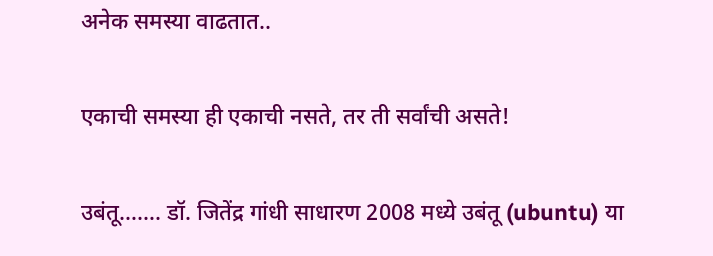अनेक समस्या वाढतात..

एकाची समस्या ही एकाची नसते, तर ती सर्वांची असते!

उबंतू……. डॉ. जितेंद्र गांधी साधारण 2008 मध्ये उबंतू (ubuntu) या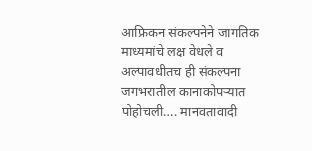आफ्रिकन संकल्पनेने जागतिक माध्यमांचे लक्ष वेधले व अल्पावधीतच ही संकल्पना जगभरातील कानाकोपर्‍यात पोहोचली…. मानवतावादी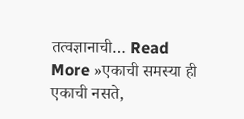तत्वज्ञानाची… Read More »एकाची समस्या ही एकाची नसते,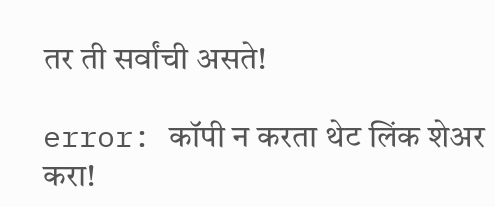तर ती सर्वांची असते!

error: कॉपी न करता थेट लिंक शेअर करा!